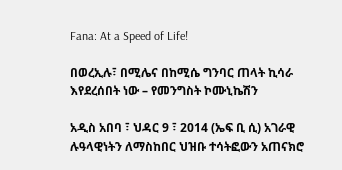Fana: At a Speed of Life!

በወረኢሉ፣ በሚሌና በከሚሴ ግንባር ጠላት ኪሳራ እየደረሰበት ነው – የመንግስት ኮሙኒኬሽን

አዲስ አበባ ፣ ህዳር 9 ፣ 2014 (ኤፍ ቢ ሲ) አገራዊ ሉዓላዊነትን ለማስከበር ህዝቡ ተሳትፎውን አጠናክሮ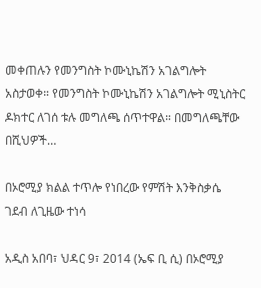መቀጠሉን የመንግስት ኮሙኒኬሽን አገልግሎት አስታወቀ። የመንግስት ኮሙኒኬሽን አገልግሎት ሚኒስትር ዶክተር ለገሰ ቱሉ መግለጫ ሰጥተዋል። በመግለጫቸው በሺህዎች…

በኦሮሚያ ክልል ተጥሎ የነበረው የምሽት እንቅስቃሴ ገደብ ለጊዜው ተነሳ

አዲስ አበባ፣ ህዳር 9፣ 2014 (ኤፍ ቢ ሲ) በኦሮሚያ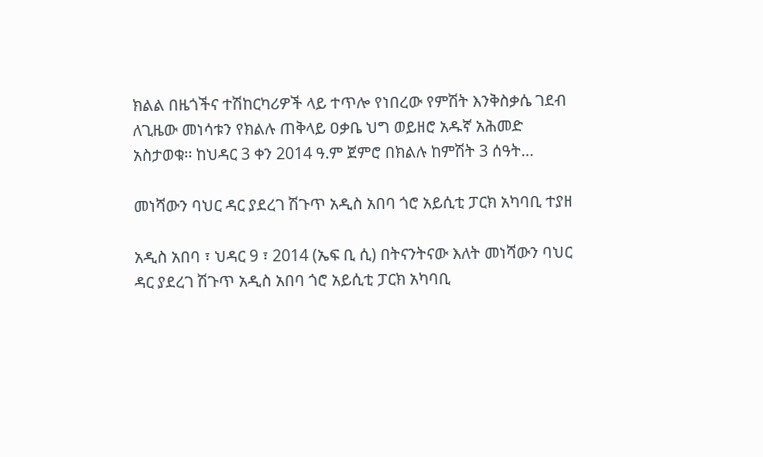ክልል በዜጎችና ተሽከርካሪዎች ላይ ተጥሎ የነበረው የምሽት እንቅስቃሴ ገደብ ለጊዜው መነሳቱን የክልሉ ጠቅላይ ዐቃቤ ህግ ወይዘሮ አዱኛ አሕመድ አስታወቁ፡፡ ከህዳር 3 ቀን 2014 ዓ.ም ጀምሮ በክልሉ ከምሽት 3 ሰዓት…

መነሻውን ባህር ዳር ያደረገ ሽጉጥ አዲስ አበባ ጎሮ አይሲቲ ፓርክ አካባቢ ተያዘ

አዲስ አበባ ፣ ህዳር 9 ፣ 2014 (ኤፍ ቢ ሲ) በትናንትናው እለት መነሻውን ባህር ዳር ያደረገ ሽጉጥ አዲስ አበባ ጎሮ አይሲቲ ፓርክ አካባቢ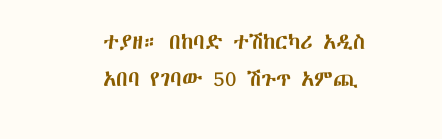ተያዘ። በከባድ ተሽከርካሪ አዲስ አበባ የገባው 50 ሽጉጥ አምጪ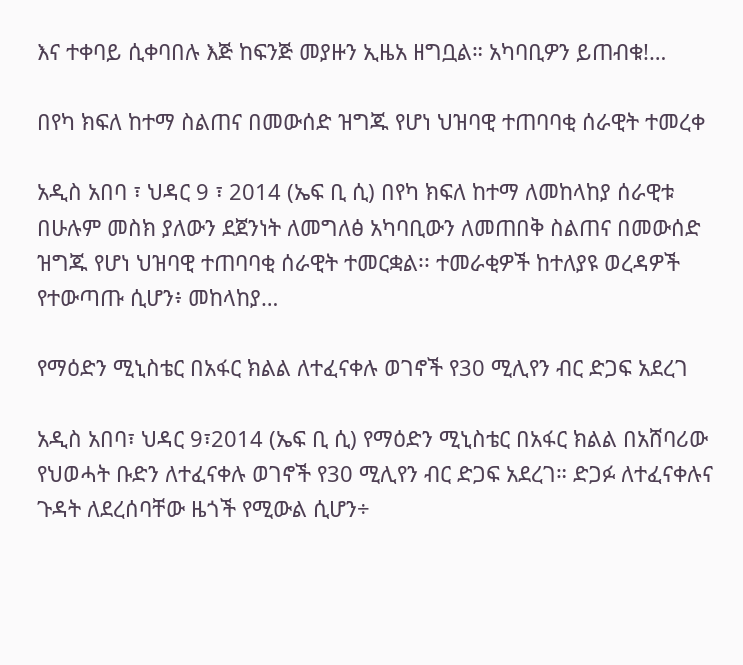እና ተቀባይ ሲቀባበሉ እጅ ከፍንጅ መያዙን ኢዜአ ዘግቧል። አካባቢዎን ይጠብቁ!…

በየካ ክፍለ ከተማ ስልጠና በመውሰድ ዝግጁ የሆነ ህዝባዊ ተጠባባቂ ሰራዊት ተመረቀ

አዲስ አበባ ፣ ህዳር 9 ፣ 2014 (ኤፍ ቢ ሲ) በየካ ክፍለ ከተማ ለመከላከያ ሰራዊቱ በሁሉም መስክ ያለውን ደጀንነት ለመግለፅ አካባቢውን ለመጠበቅ ስልጠና በመውሰድ ዝግጁ የሆነ ህዝባዊ ተጠባባቂ ሰራዊት ተመርቋል፡፡ ተመራቂዎች ከተለያዩ ወረዳዎች የተውጣጡ ሲሆን፥ መከላከያ…

የማዕድን ሚኒስቴር በአፋር ክልል ለተፈናቀሉ ወገኖች የ30 ሚሊየን ብር ድጋፍ አደረገ

አዲስ አበባ፣ ህዳር 9፣2014 (ኤፍ ቢ ሲ) የማዕድን ሚኒስቴር በአፋር ክልል በአሸባሪው የህወሓት ቡድን ለተፈናቀሉ ወገኖች የ30 ሚሊየን ብር ድጋፍ አደረገ። ድጋፉ ለተፈናቀሉና ጉዳት ለደረሰባቸው ዜጎች የሚውል ሲሆን÷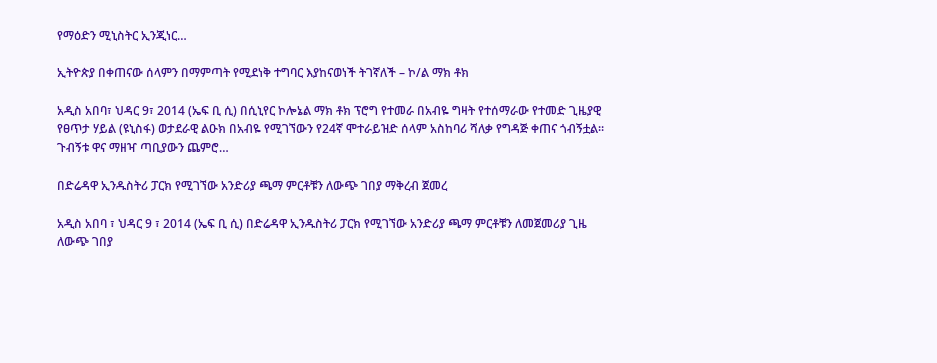የማዕድን ሚኒስትር ኢንጂነር…

ኢትዮጵያ በቀጠናው ሰላምን በማምጣት የሚደነቅ ተግባር እያከናወነች ትገኛለች – ኮ/ል ማክ ቶክ

አዲስ አበባ፣ ህዳር 9፣ 2014 (ኤፍ ቢ ሲ) በሲኒየር ኮሎኔል ማክ ቶክ ፕሮግ የተመራ በአብዬ ግዛት የተሰማራው የተመድ ጊዜያዊ የፀጥታ ሃይል (ዩኒስፋ) ወታደራዊ ልዑክ በአብዬ የሚገኘውን የ24ኛ ሞተራይዝድ ሰላም አስከባሪ ሻለቃ የግዳጅ ቀጠና ጎብኝቷል። ጉብኝቱ ዋና ማዘዣ ጣቢያውን ጨምሮ…

በድሬዳዋ ኢንዱስትሪ ፓርክ የሚገኘው አንድሪያ ጫማ ምርቶቹን ለውጭ ገበያ ማቅረብ ጀመረ

አዲስ አበባ ፣ ህዳር 9 ፣ 2014 (ኤፍ ቢ ሲ) በድሬዳዋ ኢንዱስትሪ ፓርክ የሚገኘው አንድሪያ ጫማ ምርቶቹን ለመጀመሪያ ጊዜ ለውጭ ገበያ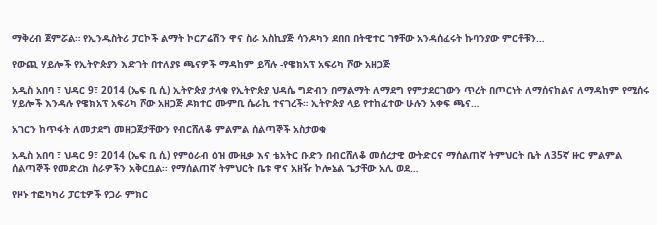ማቅረብ ጀምሯል። የኢንዱስትሪ ፓርኮች ልማት ኮርፖሬሽን ዋና ስራ አስኪያጅ ሳንዶካን ደበበ በትዊተር ገፃቸው አንዳሰፈሩት ኩባንያው ምርቶቹን…

የውጪ ሃይሎች የኢትዮጵያን እድገት በተለያዩ ጫናዎች ማዳከም ይሻሉ -የዌክአፕ አፍሪካ ሾው አዘጋጅ

አዲስ አበባ ፣ ህዳር 9፣ 2014 (ኤፍ ቢ ሲ) ኢትዮጵያ ታላቁ የኢትዮጵያ ህዳሴ ግድብን በማልማት ለማደግ የምታደርገውን ጥረት በጦርነት ለማሰናከልና ለማዳከም የሚሰሩ ሃይሎች እንዳሉ የዌክአፕ አፍሪካ ሾው አዘጋጅ ዶክተር ሙምቢ ሴራኪ ተናገረች። ኢትዮጵያ ላይ የተከፈተው ሁሉን አቀፍ ጫና…

አገርን ከጥፋት ለመታደግ መዘጋጀታቸውን የብርሸለቆ ምልምል ሰልጣኞች አስታወቁ

አዲስ አበባ ፣ ህዳር 9፣ 2014 (ኤፍ ቢ ሲ) የምዕራብ ዕዝ ሙዚቃ እና ቴአትር ቡድን በብርሸለቆ መሰረታዊ ውትድርና ማሰልጠኛ ትምህርት ቤት ለ35ኛ ዙር ምልምል ሰልጣኞች የመድረክ ስራዎችን አቅርቧል፡፡ የማሰልጠኛ ትምህርት ቤቱ ዋና አዘዥ ኮሎኔል ጌታቸው አሊ ወደ…

የዞኑ ተፎካካሪ ፓርቲዎች የጋራ ምክር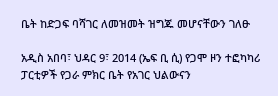ቤት ከድጋፍ ባሻገር ለመዝመት ዝግጁ መሆናቸውን ገለፁ

አዲስ አበባ፣ ህዳር 9፣ 2014 (ኤፍ ቢ ሲ) የጋሞ ዞን ተፎካካሪ ፓርቲዎች የጋራ ምክር ቤት የአገር ህልውናን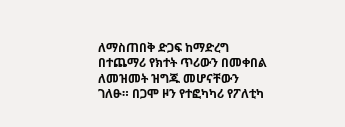ለማስጠበቅ ድጋፍ ከማድረግ በተጨማሪ የክተት ጥሪውን በመቀበል ለመዝመት ዝግጁ መሆናቸውን ገለፁ። በጋሞ ዞን የተፎካካሪ የፖለቲካ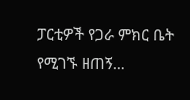ፓርቲዎች የጋራ ምክር ቤት የሚገኙ ዘጠኝ…